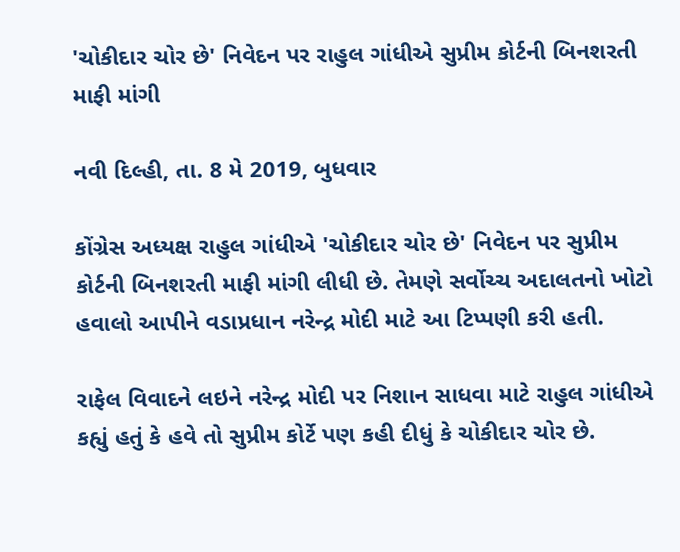'ચોકીદાર ચોર છે' નિવેદન પર રાહુલ ગાંધીએ સુપ્રીમ કોર્ટની બિનશરતી માફી માંગી

નવી દિલ્હી, તા. 8 મે 2019, બુધવાર

કોંગ્રેસ અધ્યક્ષ રાહુલ ગાંધીએ 'ચોકીદાર ચોર છે' નિવેદન પર સુપ્રીમ કોર્ટની બિનશરતી માફી માંગી લીધી છે. તેમણે સર્વોચ્ચ અદાલતનો ખોટો હવાલો આપીને વડાપ્રધાન નરેન્દ્ર મોદી માટે આ ટિપ્પણી કરી હતી.

રાફેલ વિવાદને લઇને નરેન્દ્ર મોદી પર નિશાન સાધવા માટે રાહુલ ગાંધીએ કહ્યું હતું કે હવે તો સુપ્રીમ કોર્ટે પણ કહી દીધું કે ચોકીદાર ચોર છે.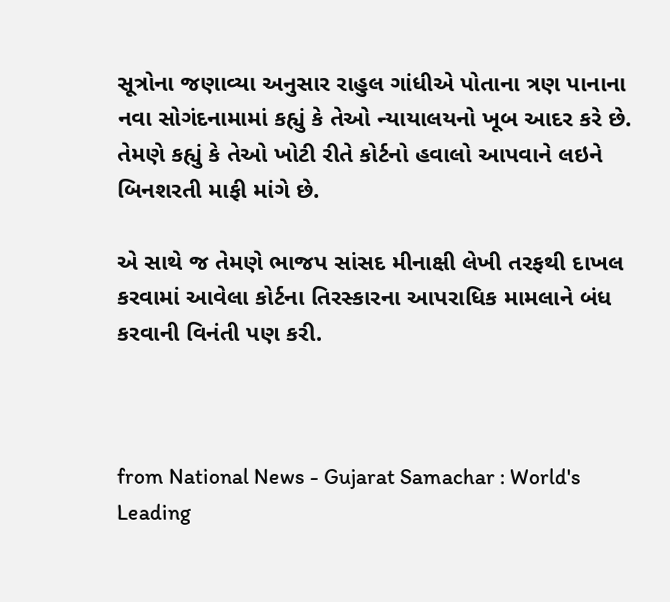સૂત્રોના જણાવ્યા અનુસાર રાહુલ ગાંધીએ પોતાના ત્રણ પાનાના નવા સોગંદનામામાં કહ્યું કે તેઓ ન્યાયાલયનો ખૂબ આદર કરે છે. તેમણે કહ્યું કે તેઓ ખોટી રીતે કોર્ટનો હવાલો આપવાને લઇને બિનશરતી માફી માંગે છે.

એ સાથે જ તેમણે ભાજપ સાંસદ મીનાક્ષી લેખી તરફથી દાખલ કરવામાં આવેલા કોર્ટના તિરસ્કારના આપરાધિક મામલાને બંધ કરવાની વિનંતી પણ કરી.



from National News - Gujarat Samachar : World's Leading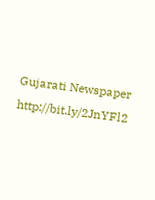Gujarati Newspaper http://bit.ly/2JnYFl2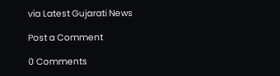via Latest Gujarati News

Post a Comment

0 Comments